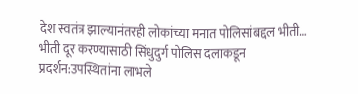देश स्वतंत्र झाल्यानंतरही लोकांच्या मनात पोलिसांबद्दल भीती…
भीती दूर करण्यासाठी सिंधुदुर्ग पोलिस दलाकडून प्रदर्शन:उपस्थितांना लाभले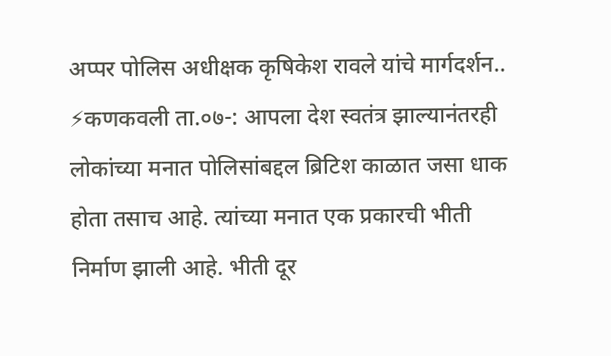अप्पर पोलिस अधीक्षक कृषिकेश रावले यांचे मार्गदर्शन.. ⚡कणकवली ता.०७-: आपला देश स्वतंत्र झाल्यानंतरही लोकांच्या मनात पोलिसांबद्दल ब्रिटिश काळात जसा धाक होता तसाच आहे. त्यांच्या मनात एक प्रकारची भीती निर्माण झाली आहे. भीती दूर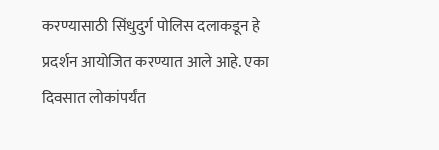करण्यासाठी सिंधुदुर्ग पोलिस दलाकडून हे प्रदर्शन आयोजित करण्यात आले आहे. एका दिवसात लोकांपर्यंत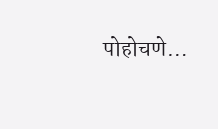पोहोचणे…